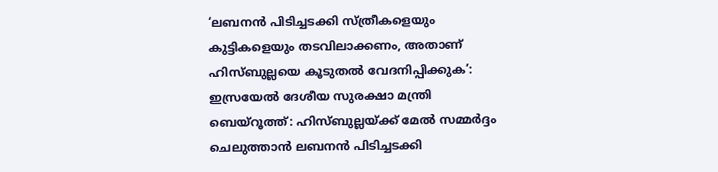‘ലബനൻ പിടിച്ചടക്കി സ്ത്രീകളെയും കുട്ടികളെയും തടവിലാക്കണം, അതാണ് ഹിസ്ബുല്ലയെ കൂടുതൽ വേദനിപ്പിക്കുക’: ഇസ്രയേൽ ദേശീയ സുരക്ഷാ മന്ത്രി
ബെയ്റൂത്ത്: ഹിസ്ബുല്ലയ്ക്ക് മേൽ സമ്മർദ്ദം ചെലുത്താൻ ലബനൻ പിടിച്ചടക്കി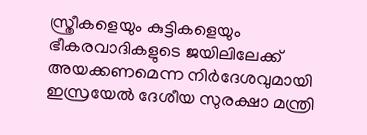സ്ത്രീകളെയും കുട്ടികളെയും ഭീകരവാദികളുടെ ജയിലിലേക്ക് അയക്കണമെന്ന നിർദേശവുമായി ഇസ്രയേൽ ദേശീയ സുരക്ഷാ മന്ത്രി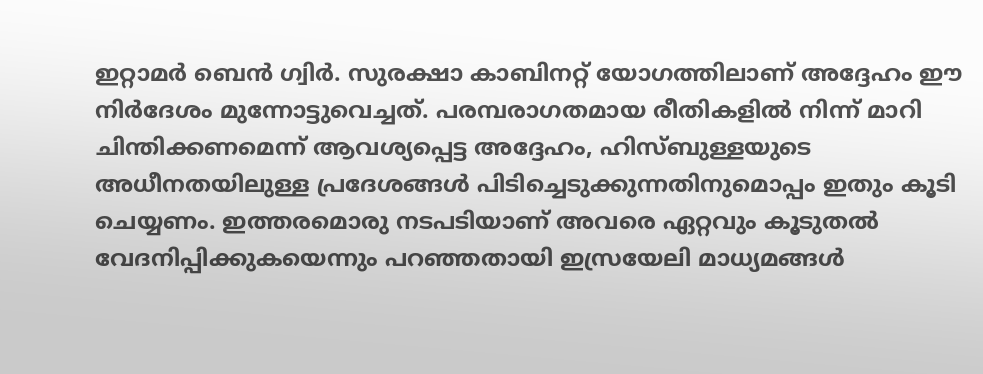ഇറ്റാമർ ബെൻ ഗ്വിർ. സുരക്ഷാ കാബിനറ്റ് യോഗത്തിലാണ് അദ്ദേഹം ഈ നിർദേശം മുന്നോട്ടുവെച്ചത്. പരമ്പരാഗതമായ രീതികളിൽ നിന്ന് മാറി ചിന്തിക്കണമെന്ന് ആവശ്യപ്പെട്ട അദ്ദേഹം, ഹിസ്ബുള്ളയുടെ അധീനതയിലുള്ള പ്രദേശങ്ങൾ പിടിച്ചെടുക്കുന്നതിനുമൊപ്പം ഇതും കൂടി ചെയ്യണം. ഇത്തരമൊരു നടപടിയാണ് അവരെ ഏറ്റവും കൂടുതൽ വേദനിപ്പിക്കുകയെന്നും പറഞ്ഞതായി ഇസ്രയേലി മാധ്യമങ്ങൾ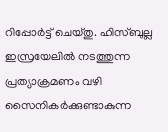റിപ്പോർട്ട് ചെയ്തു. ഹിസ്ബുല്ല ഇസ്രയേലിൽ നടത്തുന്ന പ്രത്യാക്രമണം വഴി സൈനികർക്കുണ്ടാകുന്ന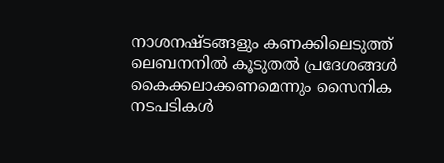നാശനഷ്ടങ്ങളും കണക്കിലെടുത്ത് ലെബനനിൽ കൂടുതൽ പ്രദേശങ്ങൾ കൈക്കലാക്കണമെന്നും സൈനിക നടപടികൾ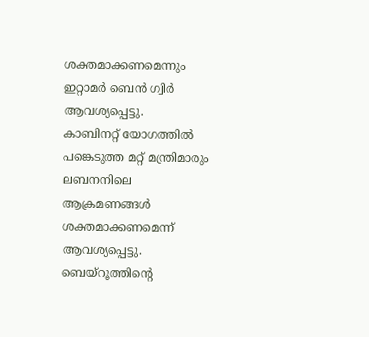ശക്തമാക്കണമെന്നും ഇറ്റാമർ ബെൻ ഗ്വിർ ആവശ്യപ്പെട്ടു.
കാബിനറ്റ് യോഗത്തിൽ പങ്കെടുത്ത മറ്റ് മന്ത്രിമാരും ലബനനിലെ ആക്രമണങ്ങൾ ശക്തമാക്കണമെന്ന് ആവശ്യപ്പെട്ടു. ബെയ്റൂത്തിന്റെ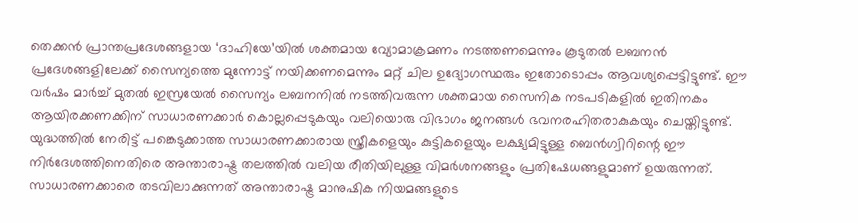തെക്കൻ പ്രാന്തപ്രദേശങ്ങളായ ‘ദാഹിയേ’യിൽ ശക്തമായ വ്യോമാക്രമണം നടത്തണമെന്നും കൂടുതൽ ലബനൻ പ്രദേശങ്ങളിലേക്ക് സൈന്യത്തെ മുന്നോട്ട് നയിക്കണമെന്നും മറ്റ് ചില ഉദ്യോഗസ്ഥരും ഇതോടൊപ്പം ആവശ്യപ്പെട്ടിട്ടുണ്ട്. ഈ വർഷം മാർച്ച് മുതൽ ഇസ്രയേൽ സൈന്യം ലബനനിൽ നടത്തിവരുന്ന ശക്തമായ സൈനിക നടപടികളിൽ ഇതിനകം ആയിരക്കണക്കിന് സാധാരണക്കാർ കൊല്ലപ്പെടുകയും വലിയൊരു വിഭാഗം ജനങ്ങൾ ഭവനരഹിതരാകുകയും ചെയ്തിട്ടുണ്ട്.
യുദ്ധത്തിൽ നേരിട്ട് പങ്കെടുക്കാത്ത സാധാരണക്കാരായ സ്ത്രീകളെയും കുട്ടികളെയും ലക്ഷ്യമിട്ടുള്ള ബെൻഗ്വിറിന്റെ ഈ നിർദേശത്തിനെതിരെ അന്താരാഷ്ട്ര തലത്തിൽ വലിയ രീതിയിലുള്ള വിമർശനങ്ങളും പ്രതിഷേധങ്ങളുമാണ് ഉയരുന്നത്. സാധാരണക്കാരെ തടവിലാക്കുന്നത് അന്താരാഷ്ട്ര മാനുഷിക നിയമങ്ങളുടെ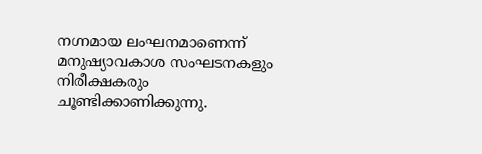നഗ്നമായ ലംഘനമാണെന്ന് മനുഷ്യാവകാശ സംഘടനകളും നിരീക്ഷകരും ചൂണ്ടിക്കാണിക്കുന്നു.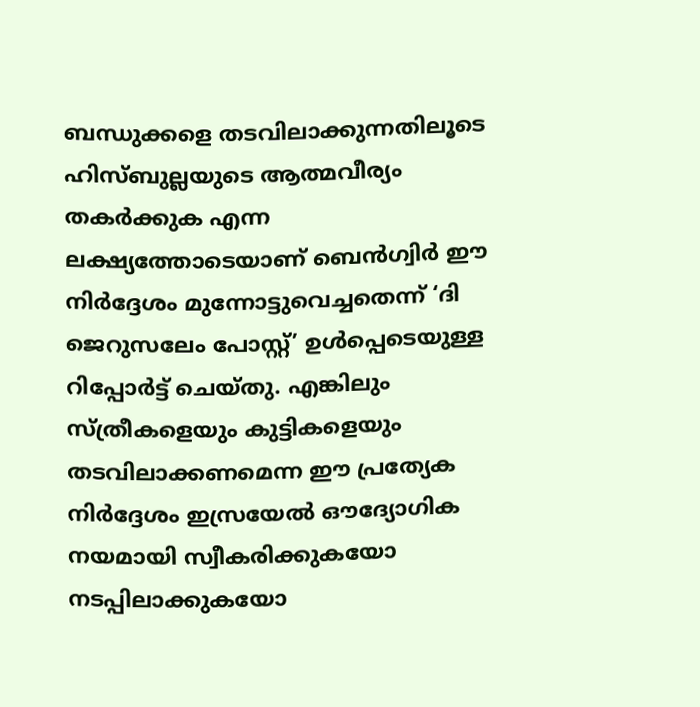ബന്ധുക്കളെ തടവിലാക്കുന്നതിലൂടെ ഹിസ്ബുല്ലയുടെ ആത്മവീര്യം തകർക്കുക എന്ന ലക്ഷ്യത്തോടെയാണ് ബെൻഗ്വിർ ഈ നിർദ്ദേശം മുന്നോട്ടുവെച്ചതെന്ന് ‘ദി ജെറുസലേം പോസ്റ്റ്’ ഉൾപ്പെടെയുള്ള റിപ്പോർട്ട് ചെയ്തു. എങ്കിലും സ്ത്രീകളെയും കുട്ടികളെയും തടവിലാക്കണമെന്ന ഈ പ്രത്യേക നിർദ്ദേശം ഇസ്രയേൽ ഔദ്യോഗിക നയമായി സ്വീകരിക്കുകയോ നടപ്പിലാക്കുകയോ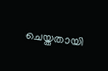ചെയ്തതായി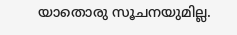യാതൊരു സൂചനയുമില്ല.